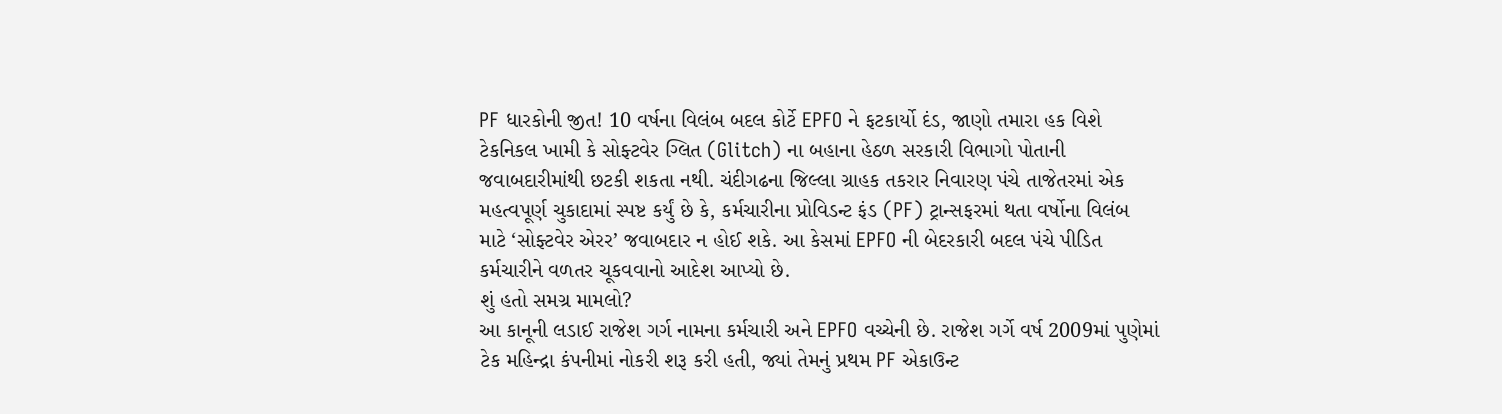PF ધારકોની જીત! 10 વર્ષના વિલંબ બદલ કોર્ટે EPFO ને ફટકાર્યો દંડ, જાણો તમારા હક વિશે
ટેકનિકલ ખામી કે સોફ્ટવેર ગ્લિત (Glitch) ના બહાના હેઠળ સરકારી વિભાગો પોતાની જવાબદારીમાંથી છટકી શકતા નથી. ચંદીગઢના જિલ્લા ગ્રાહક તકરાર નિવારણ પંચે તાજેતરમાં એક મહત્વપૂર્ણ ચુકાદામાં સ્પષ્ટ કર્યું છે કે, કર્મચારીના પ્રોવિડન્ટ ફંડ (PF) ટ્રાન્સફરમાં થતા વર્ષોના વિલંબ માટે ‘સોફ્ટવેર એરર’ જવાબદાર ન હોઈ શકે. આ કેસમાં EPFO ની બેદરકારી બદલ પંચે પીડિત કર્મચારીને વળતર ચૂકવવાનો આદેશ આપ્યો છે.
શું હતો સમગ્ર મામલો?
આ કાનૂની લડાઈ રાજેશ ગર્ગ નામના કર્મચારી અને EPFO વચ્ચેની છે. રાજેશ ગર્ગે વર્ષ 2009માં પુણેમાં ટેક મહિન્દ્રા કંપનીમાં નોકરી શરૂ કરી હતી, જ્યાં તેમનું પ્રથમ PF એકાઉન્ટ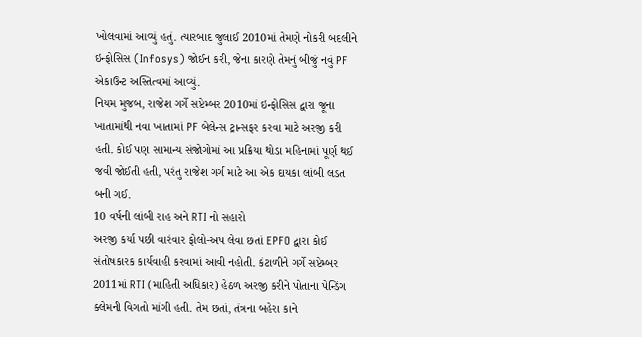ખોલવામાં આવ્યું હતું. ત્યારબાદ જુલાઈ 2010માં તેમણે નોકરી બદલીને ઇન્ફોસિસ (Infosys) જોઈન કરી, જેના કારણે તેમનું બીજું નવું PF એકાઉન્ટ અસ્તિત્વમાં આવ્યું.
નિયમ મુજબ, રાજેશ ગર્ગે સપ્ટેમ્બર 2010માં ઇન્ફોસિસ દ્વારા જૂના ખાતામાંથી નવા ખાતામાં PF બેલેન્સ ટ્રાન્સફર કરવા માટે અરજી કરી હતી. કોઈ પણ સામાન્ય સંજોગોમાં આ પ્રક્રિયા થોડા મહિનામાં પૂર્ણ થઈ જવી જોઈતી હતી, પરંતુ રાજેશ ગર્ગ માટે આ એક દાયકા લાંબી લડત બની ગઈ.
10 વર્ષની લાંબી રાહ અને RTI નો સહારો
અરજી કર્યા પછી વારંવાર ફોલો-અપ લેવા છતાં EPFO દ્વારા કોઈ સંતોષકારક કાર્યવાહી કરવામાં આવી નહોતી. કંટાળીને ગર્ગે સપ્ટેમ્બર 2011માં RTI (માહિતી અધિકાર) હેઠળ અરજી કરીને પોતાના પેન્ડિંગ ક્લેમની વિગતો માંગી હતી. તેમ છતાં, તંત્રના બહેરા કાને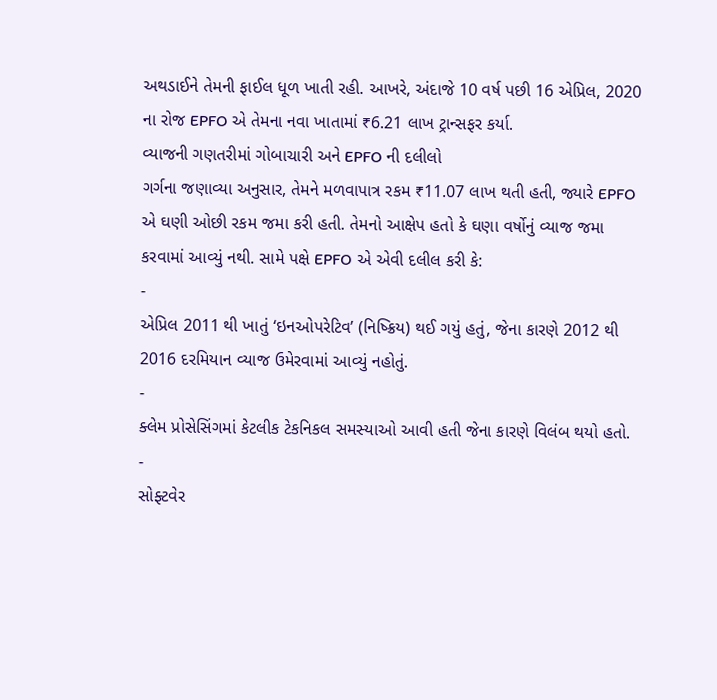અથડાઈને તેમની ફાઈલ ધૂળ ખાતી રહી. આખરે, અંદાજે 10 વર્ષ પછી 16 એપ્રિલ, 2020 ના રોજ EPFO એ તેમના નવા ખાતામાં ₹6.21 લાખ ટ્રાન્સફર કર્યા.
વ્યાજની ગણતરીમાં ગોબાચારી અને EPFO ની દલીલો
ગર્ગના જણાવ્યા અનુસાર, તેમને મળવાપાત્ર રકમ ₹11.07 લાખ થતી હતી, જ્યારે EPFO એ ઘણી ઓછી રકમ જમા કરી હતી. તેમનો આક્ષેપ હતો કે ઘણા વર્ષોનું વ્યાજ જમા કરવામાં આવ્યું નથી. સામે પક્ષે EPFO એ એવી દલીલ કરી કે:
-
એપ્રિલ 2011 થી ખાતું ‘ઇનઓપરેટિવ’ (નિષ્ક્રિય) થઈ ગયું હતું, જેના કારણે 2012 થી 2016 દરમિયાન વ્યાજ ઉમેરવામાં આવ્યું નહોતું.
-
ક્લેમ પ્રોસેસિંગમાં કેટલીક ટેકનિકલ સમસ્યાઓ આવી હતી જેના કારણે વિલંબ થયો હતો.
-
સોફ્ટવેર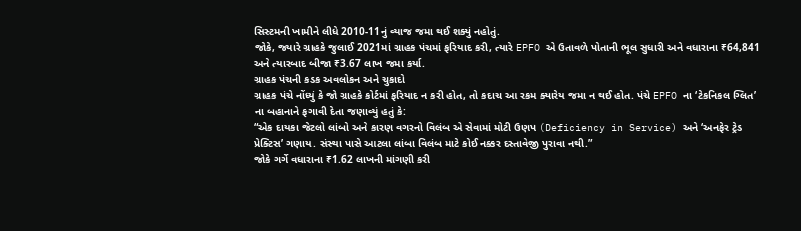સિસ્ટમની ખામીને લીધે 2010-11નું વ્યાજ જમા થઈ શક્યું નહોતું.
જોકે, જ્યારે ગ્રાહકે જુલાઈ 2021માં ગ્રાહક પંચમાં ફરિયાદ કરી, ત્યારે EPFO એ ઉતાવળે પોતાની ભૂલ સુધારી અને વધારાના ₹64,841 અને ત્યારબાદ બીજા ₹3.67 લાખ જમા કર્યા.
ગ્રાહક પંચની કડક અવલોકન અને ચુકાદો
ગ્રાહક પંચે નોંધ્યું કે જો ગ્રાહકે કોર્ટમાં ફરિયાદ ન કરી હોત, તો કદાચ આ રકમ ક્યારેય જમા ન થઈ હોત. પંચે EPFO ના ‘ટેકનિકલ ગ્લિત’ ના બહાનાને ફગાવી દેતા જણાવ્યું હતું કે:
“એક દાયકા જેટલો લાંબો અને કારણ વગરનો વિલંબ એ સેવામાં મોટી ઉણપ (Deficiency in Service) અને ‘અનફેર ટ્રેડ પ્રેક્ટિસ’ ગણાય. સંસ્થા પાસે આટલા લાંબા વિલંબ માટે કોઈ નક્કર દસ્તાવેજી પુરાવા નથી.”
જોકે ગર્ગે વધારાના ₹1.62 લાખની માંગણી કરી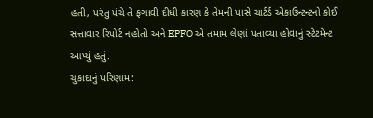હતી, પરંતુ પંચે તે ફગાવી દીધી કારણ કે તેમની પાસે ચાર્ટર્ડ એકાઉન્ટન્ટનો કોઈ સત્તાવાર રિપોર્ટ નહોતો અને EPFO એ તમામ લેણાં પતાવ્યા હોવાનું સ્ટેટમેન્ટ આપ્યું હતું.
ચુકાદાનું પરિણામ: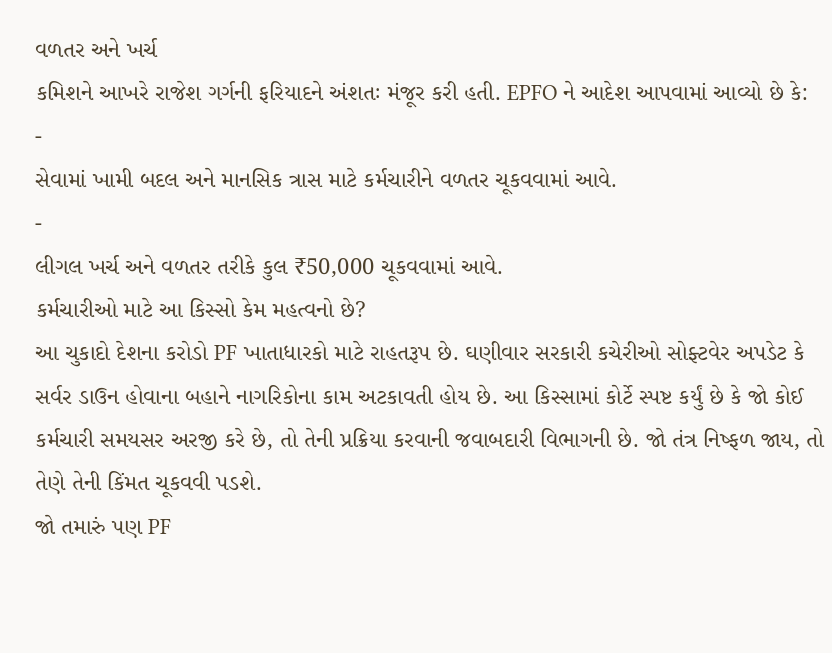વળતર અને ખર્ચ
કમિશને આખરે રાજેશ ગર્ગની ફરિયાદને અંશતઃ મંજૂર કરી હતી. EPFO ને આદેશ આપવામાં આવ્યો છે કે:
-
સેવામાં ખામી બદલ અને માનસિક ત્રાસ માટે કર્મચારીને વળતર ચૂકવવામાં આવે.
-
લીગલ ખર્ચ અને વળતર તરીકે કુલ ₹50,000 ચૂકવવામાં આવે.
કર્મચારીઓ માટે આ કિસ્સો કેમ મહત્વનો છે?
આ ચુકાદો દેશના કરોડો PF ખાતાધારકો માટે રાહતરૂપ છે. ઘણીવાર સરકારી કચેરીઓ સોફ્ટવેર અપડેટ કે સર્વર ડાઉન હોવાના બહાને નાગરિકોના કામ અટકાવતી હોય છે. આ કિસ્સામાં કોર્ટે સ્પષ્ટ કર્યું છે કે જો કોઈ કર્મચારી સમયસર અરજી કરે છે, તો તેની પ્રક્રિયા કરવાની જવાબદારી વિભાગની છે. જો તંત્ર નિષ્ફળ જાય, તો તેણે તેની કિંમત ચૂકવવી પડશે.
જો તમારું પણ PF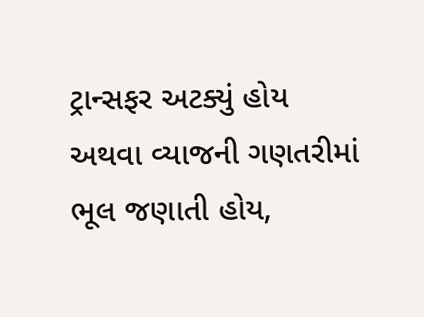ટ્રાન્સફર અટક્યું હોય અથવા વ્યાજની ગણતરીમાં ભૂલ જણાતી હોય,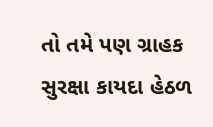તો તમે પણ ગ્રાહક સુરક્ષા કાયદા હેઠળ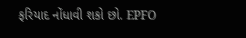ફરિયાદ નોંધાવી શકો છો. EPFO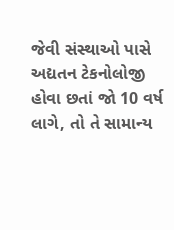જેવી સંસ્થાઓ પાસે અદ્યતન ટેકનોલોજી હોવા છતાં જો 10 વર્ષ લાગે, તો તે સામાન્ય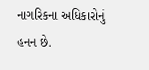નાગરિકના અધિકારોનું હનન છે.